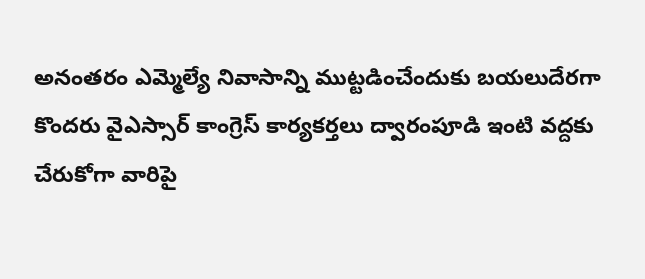అనంతరం ఎమ్మెల్యే నివాసాన్ని ముట్టడించేందుకు బయలుదేరగా కొందరు వైఎస్సార్ కాంగ్రెస్ కార్యకర్తలు ద్వారంపూడి ఇంటి వద్దకు చేరుకోగా వారిపై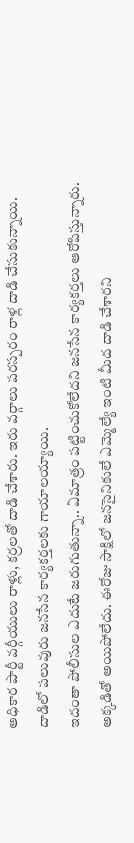అధికార పార్టీ వర్గీయులు రాళ్లు, కర్రలతో దాడి చేశారు. ఇరు వర్గాలు పరస్పరం రాళ్ల దాడి చేసుకున్నాయి. దాడిలో పలువురు జనసేన కార్యకర్తలకు గాయాలయ్యాయి.
ఇదంతా పోలీసుల ఎదుటే జరుగుతున్నా.. ఏమాత్రం పట్టించుకోలేదని జనసేన కార్యకర్తలు ఆరోపిస్తున్నారు. అక్కడితో అయిపోలేదు. ఈరోజు సాక్షిలో జనసైనికులే ఎమ్మెల్యే ఇంటి మీద దాడి చేశారని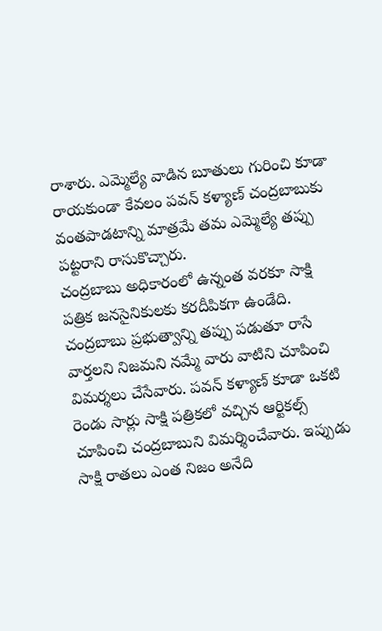రాశారు. ఎమ్మెల్యే వాడిన బూతులు గురించి కూడా రాయకుండా కేవలం పవన్ కళ్యాణ్ చంద్రబాబుకు వంతపాడటాన్ని మాత్రమే తమ ఎమ్మెల్యే తప్పు పట్టరాని రాసుకొచ్చారు.
చంద్రబాబు అధికారంలో ఉన్నంత వరకూ సాక్షి పత్రిక జనసైనికులకు కరదీపికగా ఉండేది. చంద్రబాబు ప్రభుత్వాన్ని తప్పు పడుతూ రాసే వార్తలని నిజమని నమ్మే వారు వాటిని చూపించి విమర్శలు చేసేవారు. పవన్ కళ్యాణ్ కూడా ఒకటి రెండు సార్లు సాక్షి పత్రికలో వచ్చిన ఆర్టికల్స్ చూపించి చంద్రబాబుని విమర్శించేవారు. ఇప్పుడు సాక్షి రాతలు ఎంత నిజం అనేది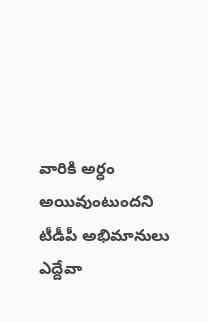వారికి అర్ధం అయివుంటుందని టీడీపీ అభిమానులు ఎద్దేవా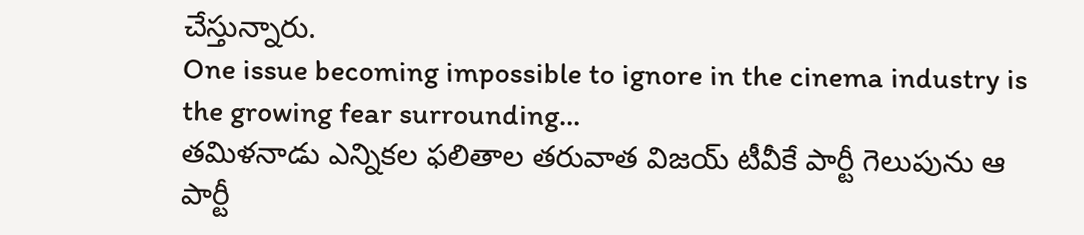చేస్తున్నారు.
One issue becoming impossible to ignore in the cinema industry is the growing fear surrounding…
తమిళనాడు ఎన్నికల ఫలితాల తరువాత విజయ్ టీవీకే పార్టీ గెలుపును ఆ పార్టీ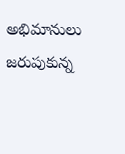అభిమానులు జరుపుకున్న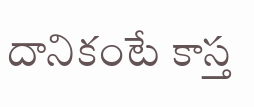దానికంటే కాస్త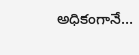అధికంగానే…